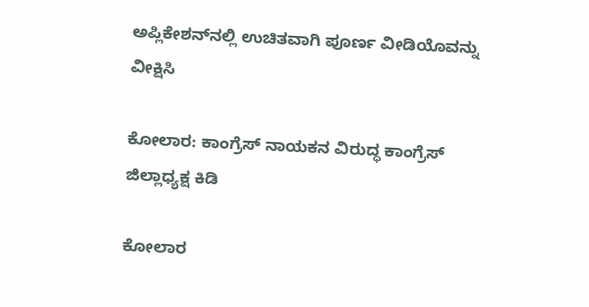ಅಪ್ಲಿಕೇಶನ್‌ನಲ್ಲಿ ಉಚಿತವಾಗಿ ಪೂರ್ಣ ವೀಡಿಯೊವನ್ನು ವೀಕ್ಷಿಸಿ

ಕೋಲಾರ: ಕಾಂಗ್ರೆಸ್ ನಾಯಕನ ವಿರುದ್ಧ ಕಾಂಗ್ರೆಸ್ ಜಿಲ್ಲಾಧ್ಯಕ್ಷ ಕಿಡಿ

ಕೋಲಾರ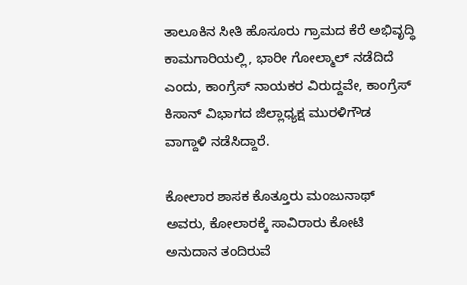ತಾಲೂಕಿನ ಸೀತಿ ಹೊಸೂರು ಗ್ರಾಮದ ಕೆರೆ ಅಭಿವೃದ್ಧಿ ಕಾಮಗಾರಿಯಲ್ಲಿ, ಭಾರೀ ಗೋಲ್ಮಾಲ್ ನಡೆದಿದೆ ಎಂದು, ಕಾಂಗ್ರೆಸ್ ನಾಯಕರ ವಿರುದ್ದವೇ, ಕಾಂಗ್ರೆಸ್ ಕಿಸಾನ್ ವಿಭಾಗದ ಜಿಲ್ಲಾಧ್ಯಕ್ಷ ಮುರಳಿಗೌಡ ವಾಗ್ದಾಳಿ ನಡೆಸಿದ್ದಾರೆ.

ಕೋಲಾರ ಶಾಸಕ ಕೊತ್ತೂರು ಮಂಜುನಾಥ್ ಅವರು, ಕೋಲಾರಕ್ಕೆ ಸಾವಿರಾರು ಕೋಟಿ ಅನುದಾನ ತಂದಿರುವೆ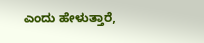ಎಂದು ಹೇಳುತ್ತಾರೆ,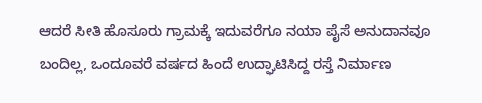ಆದರೆ ಸೀತಿ ಹೊಸೂರು ಗ್ರಾಮಕ್ಕೆ ಇದುವರೆಗೂ ನಯಾ ಪೈಸೆ ಅನುದಾನವೂ ಬಂದಿಲ್ಲ, ಒಂದೂವರೆ ವರ್ಷದ ಹಿಂದೆ ಉದ್ಘಾಟಿಸಿದ್ದ ರಸ್ತೆ ನಿರ್ಮಾಣ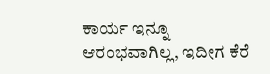ಕಾರ್ಯ ಇನ್ನೂ ಆರಂಭವಾಗಿಲ್ಲ, ಇದೀಗ ಕೆರೆ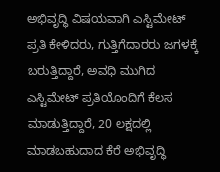ಅಭಿವೃದ್ಧಿ ವಿಷಯವಾಗಿ ಎಸ್ಟಿಮೇಟ್ ಪ್ರತಿ ಕೇಳಿದರು, ಗುತ್ತಿಗೆದಾರರು ಜಗಳಕ್ಕೆ ಬರುತ್ತಿದ್ದಾರೆ, ಅವಧಿ ಮುಗಿದ ಎಸ್ಟಿಮೇಟ್ ಪ್ರತಿಯೊಂದಿಗೆ ಕೆಲಸ ಮಾಡುತ್ತಿದ್ದಾರೆ, 20 ಲಕ್ಷದಲ್ಲಿ ಮಾಡಬಹುದಾದ ಕೆರೆ ಅಭಿವೃದ್ಧಿ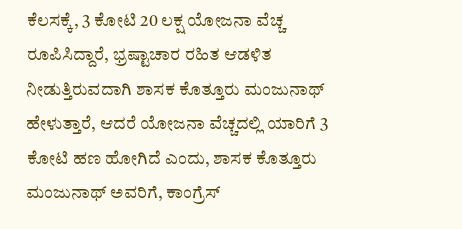ಕೆಲಸಕ್ಕೆ, 3 ಕೋಟಿ 20 ಲಕ್ಷ ಯೋಜನಾ ವೆಚ್ಚ ರೂಪಿಸಿದ್ದಾರೆ, ಭ್ರಷ್ಟಾಚಾರ ರಹಿತ ಆಡಳಿತ ನೀಡುತ್ತಿರುವದಾಗಿ ಶಾಸಕ ಕೊತ್ತೂರು ಮಂಜುನಾಥ್ ಹೇಳುತ್ತಾರೆ, ಆದರೆ ಯೋಜನಾ ವೆಚ್ಚದಲ್ಲಿ ಯಾರಿಗೆ 3 ಕೋಟಿ ಹಣ ಹೋಗಿದೆ ಎಂದು, ಶಾಸಕ ಕೊತ್ತೂರು ಮಂಜುನಾಥ್ ಅವರಿಗೆ, ಕಾಂಗ್ರೆಸ್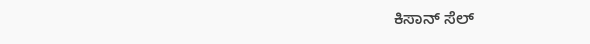ಕಿಸಾನ್ ಸೆಲ್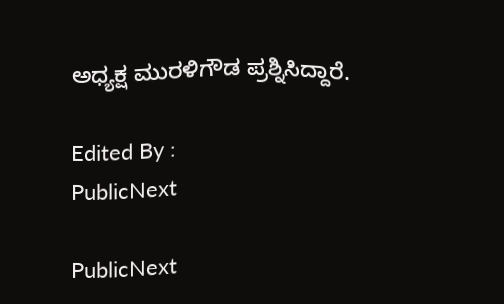ಅಧ್ಯಕ್ಷ ಮುರಳಿಗೌಡ ಪ್ರಶ್ನಿಸಿದ್ದಾರೆ.

Edited By :
PublicNext

PublicNext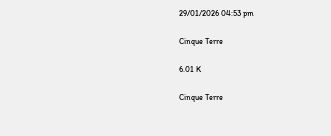29/01/2026 04:53 pm

Cinque Terre

6.01 K

Cinque Terre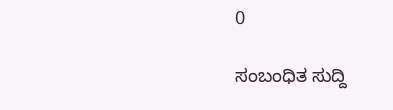0

ಸಂಬಂಧಿತ ಸುದ್ದಿ